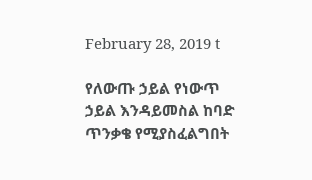February 28, 2019 t

የለውጡ ኃይል የነውጥ ኃይል እንዳይመስል ከባድ ጥንቃቄ የሚያስፈልግበት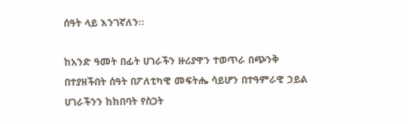ሰዓት ላይ እንገኛለን፡፡

ከአንድ ዓመት በፊት ሀገራችን ዙሪያዋን ተወጥራ በጭንቅ በተያዘችበት ሰዓት በፖለቲካዊ መፍትሔ ሳይሆን በተዓምራዊ ኃይል ሀገራችንን ከከበባት የስጋት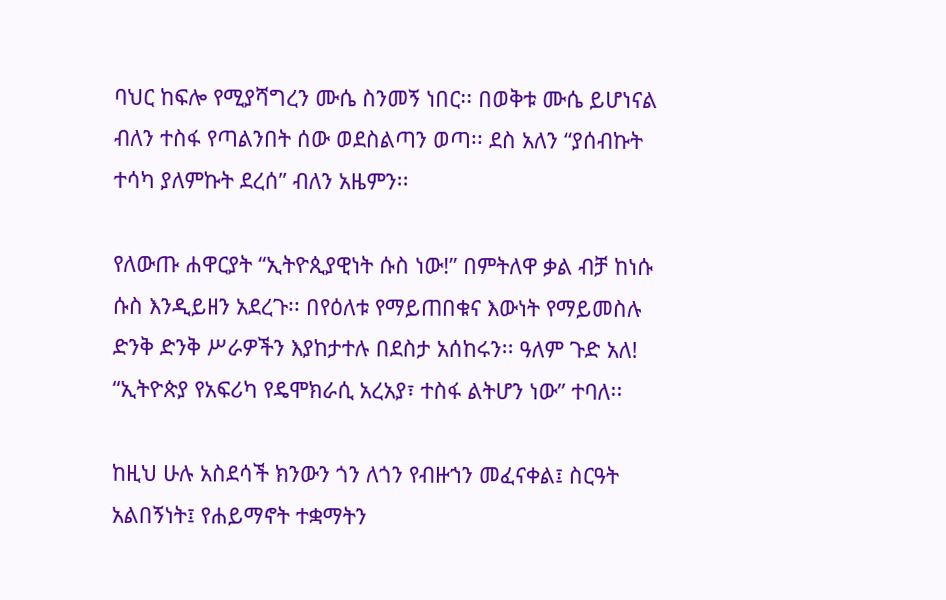ባህር ከፍሎ የሚያሻግረን ሙሴ ስንመኝ ነበር፡፡ በወቅቱ ሙሴ ይሆነናል ብለን ተስፋ የጣልንበት ሰው ወደስልጣን ወጣ፡፡ ደስ አለን “ያሰብኩት ተሳካ ያለምኩት ደረሰ” ብለን አዜምን፡፡

የለውጡ ሐዋርያት “ኢትዮጲያዊነት ሱስ ነው!” በምትለዋ ቃል ብቻ ከነሱ ሱስ እንዲይዘን አደረጉ፡፡ በየዕለቱ የማይጠበቁና እውነት የማይመስሉ ድንቅ ድንቅ ሥራዎችን እያከታተሉ በደስታ አሰከሩን፡፡ ዓለም ጉድ አለ! “ኢትዮጵያ የአፍሪካ የዴሞክራሲ አረአያ፣ ተስፋ ልትሆን ነው” ተባለ፡፡

ከዚህ ሁሉ አስደሳች ክንውን ጎን ለጎን የብዙኀን መፈናቀል፤ ስርዓት አልበኝነት፤ የሐይማኖት ተቋማትን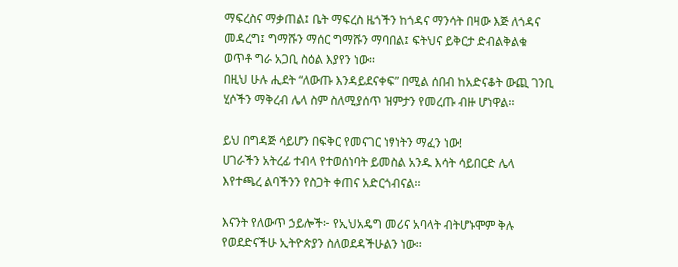ማፍረስና ማቃጠል፤ ቤት ማፍረስ ዜጎችን ከጎዳና ማንሳት በዛው እጅ ለጎዳና መዳረግ፤ ግማሹን ማሰር ግማሹን ማባበል፤ ፍትህና ይቅርታ ድብልቅልቁ ወጥቶ ግራ አጋቢ ስዕል እያየን ነው፡፡
በዚህ ሁሉ ሒደት “ለውጡ እንዳይደናቀፍ” በሚል ሰበብ ከአድናቆት ውጪ ገንቢ ሂሶችን ማቅረብ ሌላ ስም ስለሚያሰጥ ዝምታን የመረጡ ብዙ ሆነዋል፡፡

ይህ በግዳጅ ሳይሆን በፍቅር የመናገር ነፃነትን ማፈን ነው!
ሀገራችን አትረፊ ተብላ የተወሰነባት ይመስል አንዱ እሳት ሳይበርድ ሌላ እየተጫረ ልባችንን የስጋት ቀጠና አድርጎብናል፡፡

እናንት የለውጥ ኃይሎች፦ የኢህአዴግ መሪና አባላት ብትሆኑሞም ቅሉ የወደድናችሁ ኢትዮጵያን ስለወደዳችሁልን ነው፡፡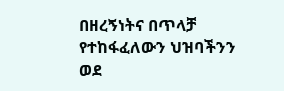በዘረኝነትና በጥላቻ የተከፋፈለውን ህዝባችንን ወደ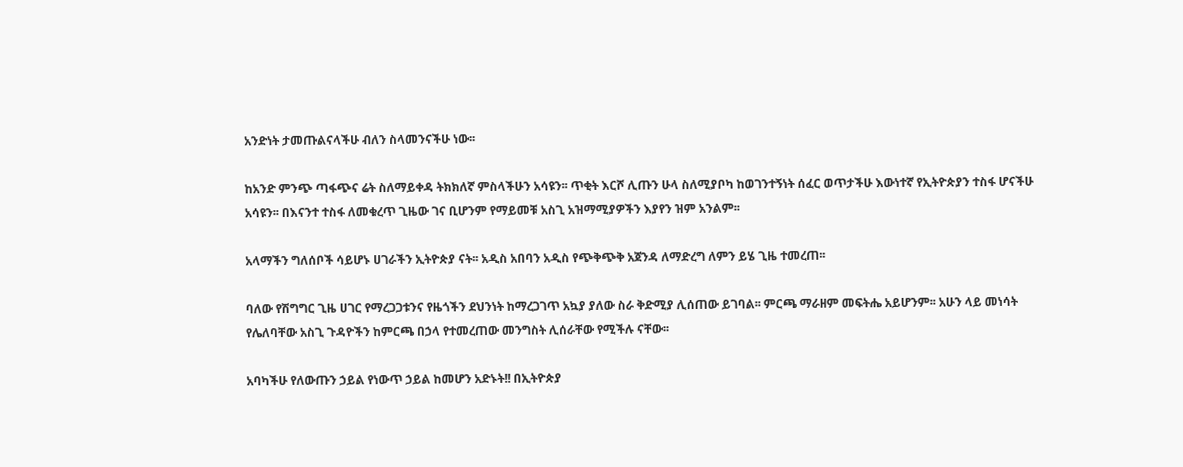አንድነት ታመጡልናላችሁ ብለን ስላመንናችሁ ነው፡፡

ከአንድ ምንጭ ጣፋጭና ሬት ስለማይቀዳ ትክክለኛ ምስላችሁን አሳዩን፡፡ ጥቂት እርሾ ሊጡን ሁላ ስለሚያቦካ ከወገንተኝነት ሰፈር ወጥታችሁ እውነተኛ የኢትዮጵያን ተስፋ ሆናችሁ አሳዩን፡፡ በእናንተ ተስፋ ለመቁረጥ ጊዜው ገና ቢሆንም የማይመቹ አስጊ አዝማሚያዎችን እያየን ዝም አንልም፡፡

አላማችን ግለሰቦች ሳይሆኑ ሀገራችን ኢትዮጵያ ናት፡፡ አዲስ አበባን አዲስ የጭቅጭቅ አጀንዳ ለማድረግ ለምን ይሄ ጊዜ ተመረጠ፡፡

ባለው የሽግግር ጊዜ ሀገር የማረጋጋቱንና የዜጎችን ደህንነት ከማረጋገጥ አኳያ ያለው ስራ ቅድሚያ ሊሰጠው ይገባል፡፡ ምርጫ ማራዘም መፍትሔ አይሆንም፡፡ አሁን ላይ መነሳት የሌለባቸው አስጊ ጉዳዮችን ከምርጫ በኃላ የተመረጠው መንግስት ሊሰራቸው የሚችሉ ናቸው፡፡

አባካችሁ የለውጡን ኃይል የነውጥ ኃይል ከመሆን አድኑት!! በኢትዮጵያ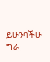ይሁንባችሁ ግራ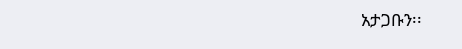አታጋቡን፡፡